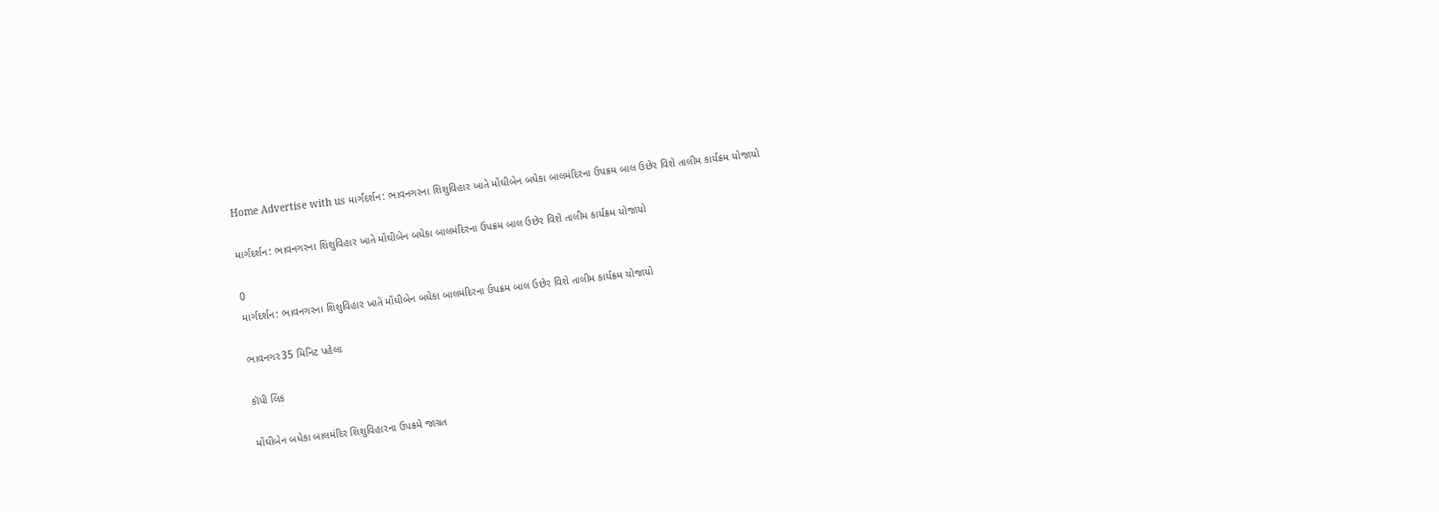Home Advertise with us માર્ગદર્શન: ભાવનગરના શિશુવિહાર ખાતે મોંઘીબેન બધેકા બાલમંદિરના ઉપક્રમ બાલ ઉછેર વિશે તાલીમ કાર્યક્રમ યોજાયો

માર્ગદર્શન: ભાવનગરના શિશુવિહાર ખાતે મોંઘીબેન બધેકા બાલમંદિરના ઉપક્રમ બાલ ઉછેર વિશે તાલીમ કાર્યક્રમ યોજાયો

0
માર્ગદર્શન: ભાવનગરના શિશુવિહાર ખાતે મોંઘીબેન બધેકા બાલમંદિરના ઉપક્રમ બાલ ઉછેર વિશે તાલીમ કાર્યક્રમ યોજાયો

ભાવનગર35 મિનિટ પહેલા

કૉપી લિંક

મોંઘીબેન બધેકા બાલમંદિર શિશુવિહારના ઉપક્રમે જાગ્રત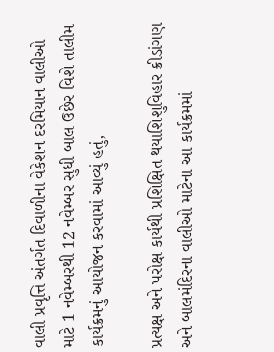વાલી પ્રવૃત્તિ અંતર્ગત દિવાળીના વેકેશન દરમિયાન વાલીઓ માટે 1 નવેમ્બરથી 12 નવેમ્બર સુધી બાલ ઉછેર વિશે તાલીમ કાર્યક્રમનું આયોજન કરવામાં આવ્યું હતું,

પ્રત્યક્ષ અને પરોક્ષ કાર્યથી પ્રશિક્ષિત થયાશિશુવિહાર ક્રીડાંગણ અને બાલમંદિરના વાલીઓ માટેના આ કાર્યક્રમમાં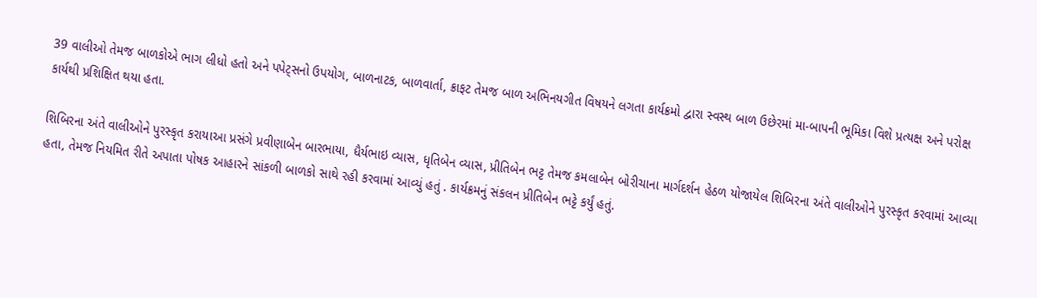39 વાલીઓ તેમજ બાળકોએ ભાગ લીધો હતો અને પપેટ્સનો ઉપયોગ, બાળનાટક, બાળવાર્તા, ક્રાફટ તેમજ બાળ અભિનયગીત વિષયને લગતા કાર્યક્રમો દ્વારા સ્વસ્થ બાળ ઉછેરમાં મા-બાપની ભૂમિકા વિશે પ્રત્યક્ષ અને પરોક્ષ કાર્યથી પ્રશિક્ષિત થયા હતા.

શિબિરના અંતે વાલીઓને પુરસ્કૃત કરાયાઆ પ્રસંગે પ્રવીણાબેન બારભાયા, ધૈર્યભાઇ વ્યાસ, ધૃતિબેન વ્યાસ, પ્રીતિબેન ભટ્ટ તેમજ કમલાબેન બોરીચાના માર્ગદર્શન હેઠળ યોજાયેલ શિબિરના અંતે વાલીઓને પુરસ્કૃત કરવામાં આવ્યા હતા, તેમજ નિયમિત રીતે અપાતા પોષક આહારને સાંકળી બાળકો સાથે રહી કરવામાં આવ્યું હતું . કાર્યક્રમનું સંકલન પ્રીતિબેન ભટ્ટે કર્યું હતું.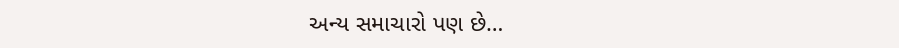અન્ય સમાચારો પણ છે…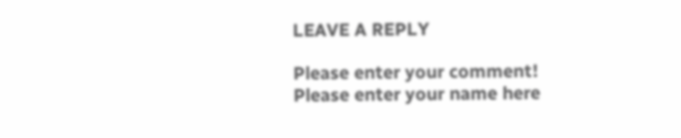LEAVE A REPLY

Please enter your comment!
Please enter your name here